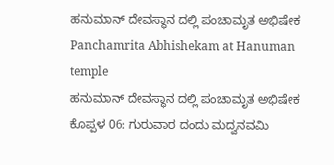ಹನುಮಾನ್ ದೇವಸ್ಥಾನ ದಲ್ಲಿ ಪಂಚಾಮೃತ ಅಭಿಷೇಕ
Panchamrita Abhishekam at Hanuman temple
ಹನುಮಾನ್ ದೇವಸ್ಥಾನ ದಲ್ಲಿ ಪಂಚಾಮೃತ ಅಭಿಷೇಕ
ಕೊಪ್ಪಳ 06: ಗುರುವಾರ ದಂದು ಮದ್ವನವಮಿ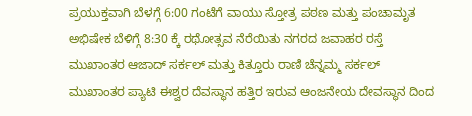ಪ್ರಯುಕ್ತವಾಗಿ ಬೆಳಗ್ಗೆ 6:00 ಗಂಟೆಗೆ ವಾಯು ಸ್ತೋತ್ರ ಪಠಣ ಮತ್ತು ಪಂಚಾಮೃತ ಅಭಿಷೇಕ ಬೆಳಿಗ್ಗೆ 8:30 ಕ್ಕೆ ರಥೋತ್ಸವ ನೆರೆಯಿತು ನಗರದ ಜವಾಹರ ರಸ್ತೆ ಮುಖಾಂತರ ಆಜಾದ್ ಸರ್ಕಲ್ ಮತ್ತು ಕಿತ್ತೂರು ರಾಣಿ ಚೆನ್ನಮ್ಮ ಸರ್ಕಲ್ ಮುಖಾಂತರ ಪ್ಯಾಟಿ ಈಶ್ವರ ದೆವಸ್ಥಾನ ಹತ್ತಿರ ಇರುವ ಆಂಜನೇಯ ದೇವಸ್ಥಾನ ದಿಂದ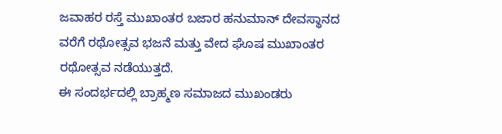ಜವಾಹರ ರಸ್ತೆ ಮುಖಾಂತರ ಬಜಾರ ಹನುಮಾನ್ ದೇವಸ್ಥಾನದ ವರೆಗೆ ರಥೋತ್ಸವ ಭಜನೆ ಮತ್ತು ವೇದ ಘೊಷ ಮುಖಾಂತರ ರಥೋತ್ಸವ ನಡೆಯುತ್ತದೆ.
ಈ ಸಂದರ್ಭದಲ್ಲಿ ಬ್ರಾಹ್ಮಣ ಸಮಾಜದ ಮುಖಂಡರು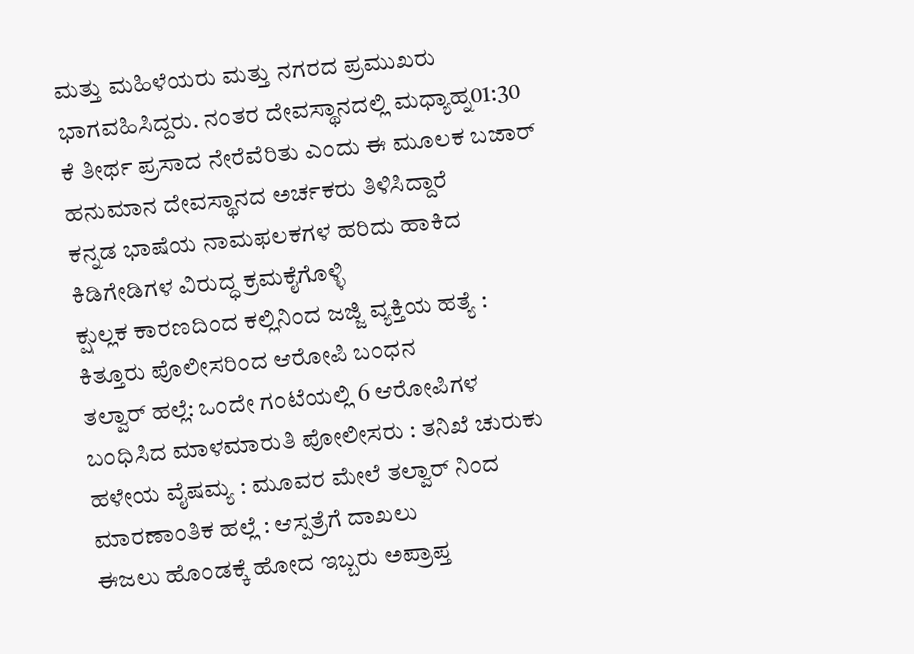ಮತ್ತು ಮಹಿಳೆಯರು ಮತ್ತು ನಗರದ ಪ್ರಮುಖರು ಭಾಗವಹಿಸಿದ್ದರು. ನಂತರ ದೇವಸ್ಥಾನದಲ್ಲಿ ಮಧ್ಯಾಹ್ನ01:30 ಕೆ ತೀರ್ಥ ಪ್ರಸಾದ ನೇರೆವೆರಿತು ಎಂದು ಈ ಮೂಲಕ ಬಜಾರ್ ಹನುಮಾನ ದೇವಸ್ಥಾನದ ಅರ್ಚಕರು ತಿಳಿಸಿದ್ದಾರೆ
ಕನ್ನಡ ಭಾಷೆಯ ನಾಮಫಲಕಗಳ ಹರಿದು ಹಾಕಿದ ಕಿಡಿಗೇಡಿಗಳ ವಿರುದ್ಧ ಕ್ರಮಕೈಗೊಳ್ಳಿ
ಕ್ಷುಲ್ಲಕ ಕಾರಣದಿಂದ ಕಲ್ಲಿನಿಂದ ಜಜ್ಜಿ ವ್ಯಕ್ತಿಯ ಹತ್ಯೆ : ಕಿತ್ತೂರು ಪೊಲೀಸರಿಂದ ಆರೋಪಿ ಬಂಧನ
ತಲ್ವಾರ್ ಹಲ್ಲೆ: ಒಂದೇ ಗಂಟೆಯಲ್ಲಿ 6 ಆರೋಪಿಗಳ ಬಂಧಿಸಿದ ಮಾಳಮಾರುತಿ ಪೋಲೀಸರು : ತನಿಖೆ ಚುರುಕು
ಹಳೇಯ ವೈಷಮ್ಯ : ಮೂವರ ಮೇಲೆ ತಲ್ವಾರ್ ನಿಂದ ಮಾರಣಾಂತಿಕ ಹಲ್ಲೆ : ಆಸ್ಪತ್ರೆಗೆ ದಾಖಲು
ಈಜಲು ಹೊಂಡಕ್ಕೆ ಹೋದ ಇಬ್ಬರು ಅಪ್ರಾಪ್ತ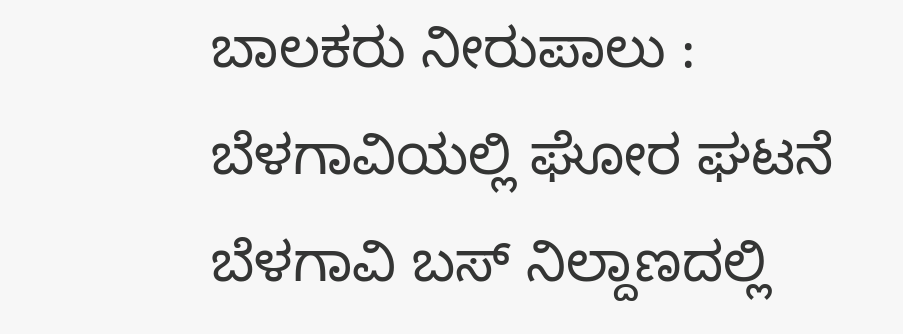ಬಾಲಕರು ನೀರುಪಾಲು : ಬೆಳಗಾವಿಯಲ್ಲಿ ಘೋರ ಘಟನೆ
ಬೆಳಗಾವಿ ಬಸ್ ನಿಲ್ದಾಣದಲ್ಲಿ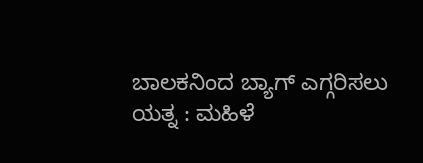ಬಾಲಕನಿಂದ ಬ್ಯಾಗ್ ಎಗ್ಗರಿಸಲು ಯತ್ನ : ಮಹಿಳೆ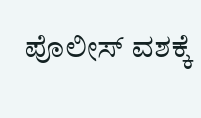ಪೊಲೀಸ್ ವಶಕ್ಕೆ